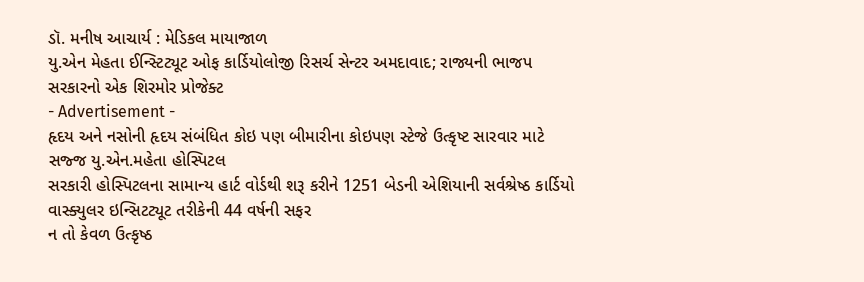ડૉ. મનીષ આચાર્ય : મેડિકલ માયાજાળ
યુ.એન મેહતા ઈન્સ્ટિટ્યૂટ ઓફ કાર્ડિયોલોજી રિસર્ચ સેન્ટર અમદાવાદ; રાજ્યની ભાજપ સરકારનો એક શિરમોર પ્રોજેક્ટ
- Advertisement -
હૃદય અને નસોની હૃદય સંબંધિત કોઇ પણ બીમારીના કોઇપણ સ્ટેજે ઉત્કૃષ્ટ સારવાર માટે સજ્જ યુ.એન.મહેતા હોસ્પિટલ
સરકારી હોસ્પિટલના સામાન્ય હાર્ટ વોર્ડથી શરૂ કરીને 1251 બેડની એશિયાની સર્વશ્રેષ્ઠ કાર્ડિયો વાસ્ક્યુલર ઇન્સિટટ્યૂટ તરીકેની 44 વર્ષની સફર
ન તો કેવળ ઉત્કૃષ્ઠ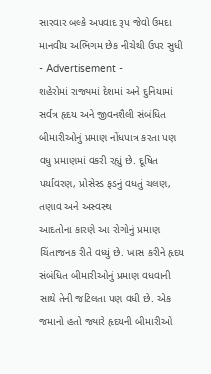સારવાર બલ્કે અપવાદ રૂપ જેવો ઉમદા માનવીય અભિગમ છેક નીચેથી ઉપર સુધી
- Advertisement -
શહેરોમાં રાજ્યમાં દેશમાં અને દુનિયામાં સર્વત્ર હૃદય અને જીવનશૈલી સંબંધિત બીમારીઓનું પ્રમાણ નોંધપાત્ર કરતા પણ વધુ પ્રમાણમાં વકરી રહ્યું છે. દૂષિત પર્યાવરણ, પ્રોસેસ્ડ ફડનું વધતું ચલણ, તણાવ અને અસ્વસ્થ
આદતોના કારણે આ રોગોનું પ્રમાણ ચિંતાજનક રીતે વધ્યું છે. ખાસ કરીને હૃદય સંબંધિત બીમારીઓનું પ્રમાણ વધવાની સાથે તેની જટિલતા પણ વધી છે. એક જમાનો હતો જ્યારે હૃદયની બીમારીઓ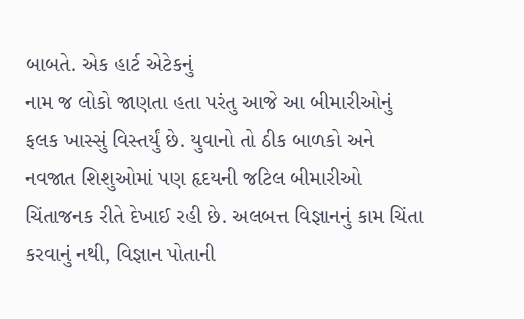બાબતે. એક હાર્ટ એટેકનું
નામ જ લોકો જાણતા હતા પરંતુ આજે આ બીમારીઓનું ફલક ખાસ્સું વિસ્તર્યું છે. યુવાનો તો ઠીક બાળકો અને નવજાત શિશુઓમાં પણ હૃદયની જટિલ બીમારીઓ ચિંતાજનક રીતે દેખાઈ રહી છે. અલબત્ત વિજ્ઞાનનું કામ ચિંતા
કરવાનું નથી, વિજ્ઞાન પોતાની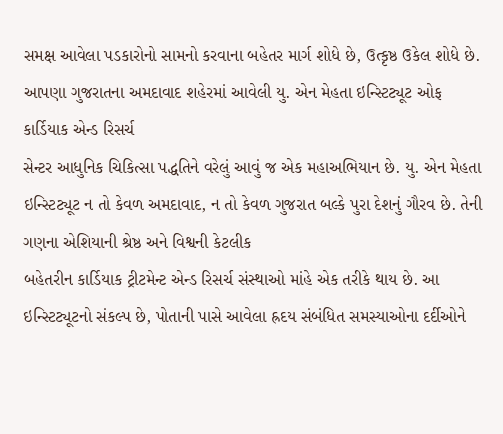સમક્ષ આવેલા પડકારોનો સામનો કરવાના બહેતર માર્ગ શોધે છે, ઉત્કૃષ્ઠ ઉકેલ શોધે છે. આપણા ગુજરાતના અમદાવાદ શહેરમાં આવેલી યુ. એન મેહતા ઇન્સ્ટિટ્યૂટ ઓફ કાર્ડિયાક એન્ડ રિસર્ચ
સેન્ટર આધુનિક ચિકિત્સા પદ્ધતિને વરેલું આવું જ એક મહાઅભિયાન છે. યુ. એન મેહતા ઇન્સ્ટિટ્યૂટ ન તો કેવળ અમદાવાદ, ન તો કેવળ ગુજરાત બલ્કે પુરા દેશનું ગૌરવ છે. તેની ગણના એશિયાની શ્રેષ્ઠ અને વિશ્વની કેટલીક
બહેતરીન કાર્ડિયાક ટ્રીટમેન્ટ એન્ડ રિસર્ચ સંસ્થાઓ માંહે એક તરીકે થાય છે. આ ઇન્સ્ટિટ્યૂટનો સંકલ્પ છે, પોતાની પાસે આવેલા હ્રદય સંબંધિત સમસ્યાઓના દર્દીઓને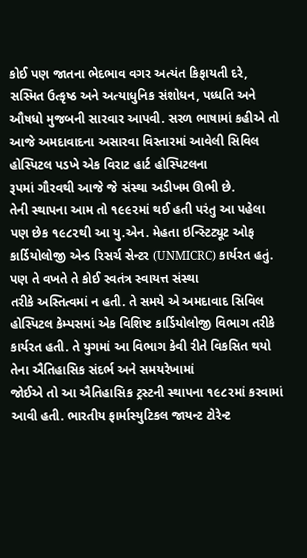કોઈ પણ જાતના ભેદભાવ વગર અત્યંત કિફાયતી દરે,
સસ્મિત ઉત્કૃષ્ઠ અને અત્યાધુનિક સંશોધન, પધ્ધતિ અને ઔષધો મુજબની સારવાર આપવી. સરળ ભાષામાં કહીએ તો આજે અમદાવાદના અસારવા વિસ્તારમાં આવેલી સિવિલ હોસ્પિટલ પડખે એક વિરાટ હાર્ટ હોસ્પિટલના
રૂપમાં ગૌરવથી આજે જે સંસ્થા અડીખમ ઊભી છે.
તેની સ્થાપના આમ તો ૧૯૯૨માં થઈ હતી પરંતુ આ પહેલા પણ છેક ૧૯૮૨થી આ યુ.એન. મેહતા ઇન્સ્ટિટ્યૂટ ઓફ કાર્ડિયોલોજી એન્ડ રિસર્ચ સેન્ટર (UNMICRC) કાર્યરત હતું. પણ તે વખતે તે કોઈ સ્વતંત્ર સ્વાયત્ત સંસ્થા
તરીકે અસ્તિત્વમાં ન હતી. તે સમયે એ અમદાવાદ સિવિલ હોસ્પિટલ કેમ્પસમાં એક વિશિષ્ટ કાર્ડિયોલોજી વિભાગ તરીકે કાર્યરત હતી. તે યુગમાં આ વિભાગ કેવી રીતે વિકસિત થયો તેના ઐતિહાસિક સંદર્ભ અને સમયરેખામાં
જોઈએ તો આ ઐતિહાસિક ટ્રસ્ટની સ્થાપના ૧૯૮૨માં કરવામાં આવી હતી. ભારતીય ફાર્માસ્યુટિકલ જાયન્ટ ટોરેન્ટ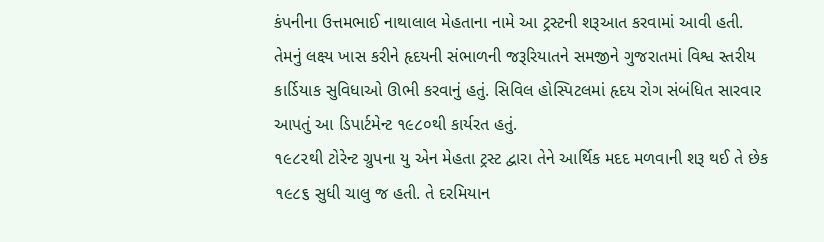કંપનીના ઉત્તમભાઈ નાથાલાલ મેહતાના નામે આ ટ્રસ્ટની શરૂઆત કરવામાં આવી હતી.
તેમનું લક્ષ્ય ખાસ કરીને હૃદયની સંભાળની જરૂરિયાતને સમજીને ગુજરાતમાં વિશ્વ સ્તરીય કાર્ડિયાક સુવિધાઓ ઊભી કરવાનું હતું. સિવિલ હોસ્પિટલમાં હૃદય રોગ સંબંધિત સારવાર આપતું આ ડિપાર્ટમેન્ટ ૧૯૮૦થી કાર્યરત હતું.
૧૯૮૨થી ટોરેન્ટ ગ્રુપના યુ એન મેહતા ટ્રસ્ટ દ્વારા તેને આર્થિક મદદ મળવાની શરૂ થઈ તે છેક ૧૯૮૬ સુધી ચાલુ જ હતી. તે દરમિયાન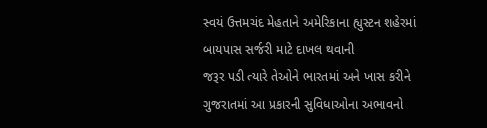સ્વયં ઉત્તમચંદ મેહતાને અમેરિકાના હ્યુસ્ટન શહેરમાં બાયપાસ સર્જરી માટે દાખલ થવાની
જરૂર પડી ત્યારે તેઓને ભારતમાં અને ખાસ કરીને ગુજરાતમાં આ પ્રકારની સુવિધાઓના અભાવનો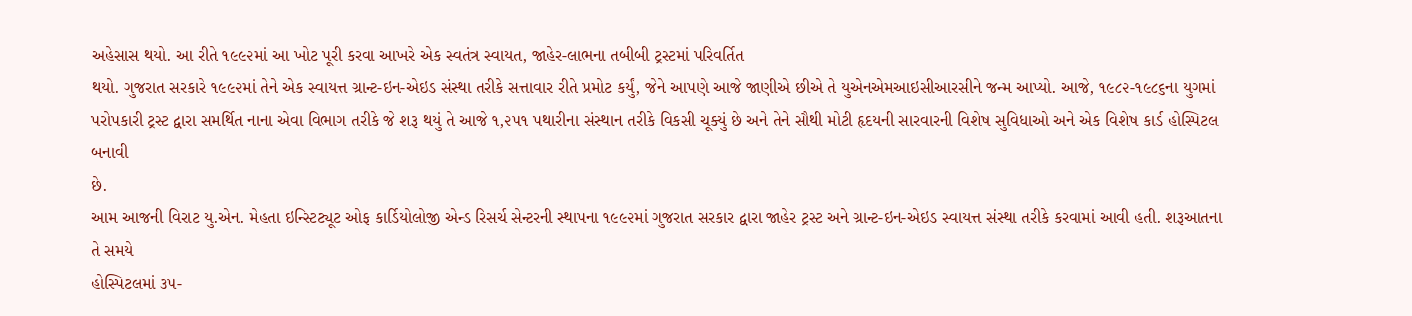અહેસાસ થયો. આ રીતે ૧૯૯૨માં આ ખોટ પૂરી કરવા આખરે એક સ્વતંત્ર સ્વાયત, જાહેર-લાભના તબીબી ટ્રસ્ટમાં પરિવર્તિત
થયો. ગુજરાત સરકારે ૧૯૯૨માં તેને એક સ્વાયત્ત ગ્રાન્ટ-ઇન-એઇડ સંસ્થા તરીકે સત્તાવાર રીતે પ્રમોટ કર્યું, જેને આપણે આજે જાણીએ છીએ તે યુએનએમઆઇસીઆરસીને જન્મ આપ્યો. આજે, ૧૯૮૨-૧૯૮૬ના યુગમાં
પરોપકારી ટ્રસ્ટ દ્વારા સમર્થિત નાના એવા વિભાગ તરીકે જે શરૂ થયું તે આજે ૧,૨૫૧ પથારીના સંસ્થાન તરીકે વિકસી ચૂક્યું છે અને તેને સૌથી મોટી હૃદયની સારવારની વિશેષ સુવિધાઓ અને એક વિશેષ કાર્ડ હોસ્પિટલ બનાવી
છે.
આમ આજની વિરાટ યુ.એન. મેહતા ઇન્સ્ટિટ્યૂટ ઓફ કાર્ડિયોલોજી એન્ડ રિસર્ચ સેન્ટરની સ્થાપના ૧૯૯૨માં ગુજરાત સરકાર દ્વારા જાહેર ટ્રસ્ટ અને ગ્રાન્ટ-ઇન-એઇડ સ્વાયત્ત સંસ્થા તરીકે કરવામાં આવી હતી. શરૂઆતના તે સમયે
હોસ્પિટલમાં ૩૫-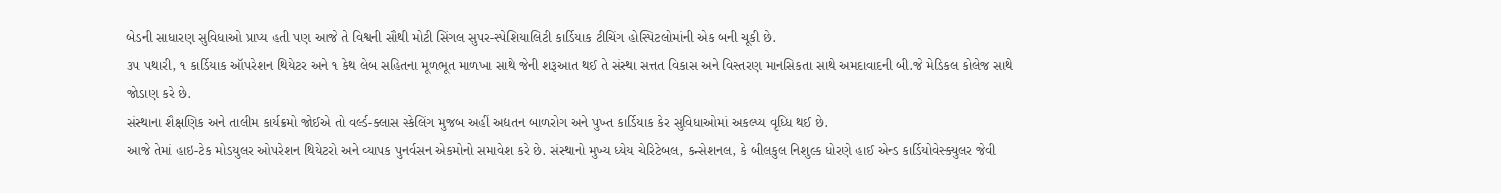બેડની સાધારણ સુવિધાઓ પ્રાપ્ય હતી પણ આજે તે વિશ્વની સૌથી મોટી સિંગલ સુપર-સ્પેશિયાલિટી કાર્ડિયાક ટીચિંગ હોસ્પિટલોમાંની એક બની ચૂકી છે.
૩૫ પથારી, ૧ કાર્ડિયાક ઑપરેશન થિયેટર અને ૧ કેથ લેબ સહિતના મૂળભૂત માળખા સાથે જેની શરૂઆત થઈ તે સંસ્થા સત્તત વિકાસ અને વિસ્તરણ માનસિકતા સાથે અમદાવાદની બી.જે મેડિકલ કોલેજ સાથે જોડાણ કરે છે.
સંસ્થાના શૈક્ષણિક અને તાલીમ કાર્યક્રમો જોઈએ તો વર્લ્ડ-ક્લાસ સ્કેલિંગ મુજબ અહીં અદ્યતન બાળરોગ અને પુખ્ત કાર્ડિયાક કેર સુવિધાઓમાં અકલ્પ્ય વૃધ્ધિ થઈ છે.
આજે તેમાં હાઇ-ટેક મોડયુલર ઓપરેશન થિયેટરો અને વ્યાપક પુનર્વસન એકમોનો સમાવેશ કરે છે. સંસ્થાનો મુખ્ય ધ્યેય ચેરિટેબલ, કન્સેશનલ, કે બીલકુલ નિશુલ્ક ધોરણે હાઈ એન્ડ કાર્ડિયોવેસ્ક્યુલર જેવી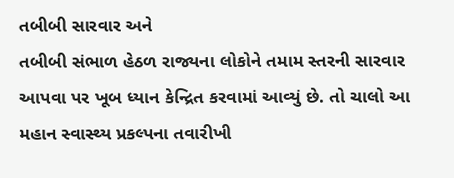તબીબી સારવાર અને
તબીબી સંભાળ હેઠળ રાજ્યના લોકોને તમામ સ્તરની સારવાર આપવા પર ખૂબ ધ્યાન કેન્દ્રિત કરવામાં આવ્યું છે. તો ચાલો આ મહાન સ્વાસ્થ્ય પ્રકલ્પના તવારીખી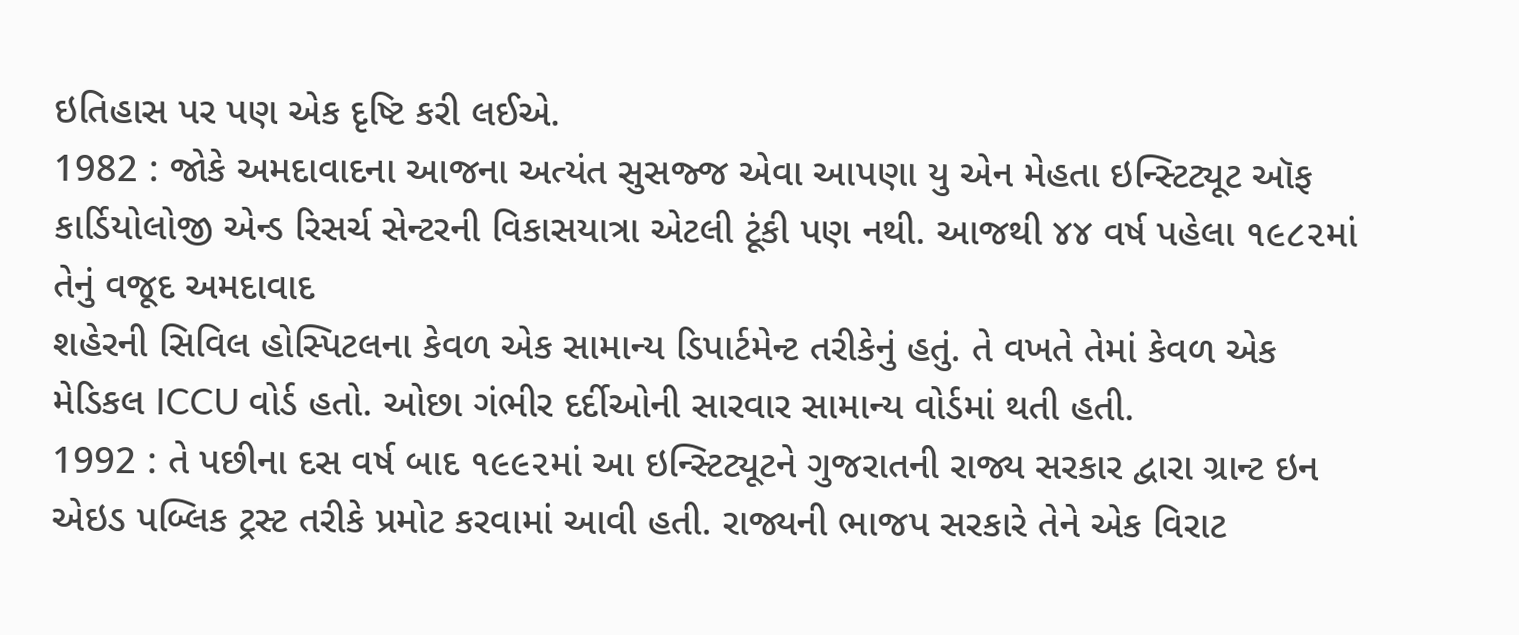ઇતિહાસ પર પણ એક દૃષ્ટિ કરી લઈએ.
1982 : જોકે અમદાવાદના આજના અત્યંત સુસજ્જ એવા આપણા યુ એન મેહતા ઇન્સ્ટિટ્યૂટ ઑફ કાર્ડિયોલોજી એન્ડ રિસર્ચ સેન્ટરની વિકાસયાત્રા એટલી ટૂંકી પણ નથી. આજથી ૪૪ વર્ષ પહેલા ૧૯૮૨માં તેનું વજૂદ અમદાવાદ
શહેરની સિવિલ હોસ્પિટલના કેવળ એક સામાન્ય ડિપાર્ટમેન્ટ તરીકેનું હતું. તે વખતે તેમાં કેવળ એક મેડિકલ ICCU વોર્ડ હતો. ઓછા ગંભીર દર્દીઓની સારવાર સામાન્ય વોર્ડમાં થતી હતી.
1992 : તે પછીના દસ વર્ષ બાદ ૧૯૯૨માં આ ઇન્સ્ટિટ્યૂટને ગુજરાતની રાજ્ય સરકાર દ્વારા ગ્રાન્ટ ઇન એઇડ પબ્લિક ટ્રસ્ટ તરીકે પ્રમોટ કરવામાં આવી હતી. રાજ્યની ભાજપ સરકારે તેને એક વિરાટ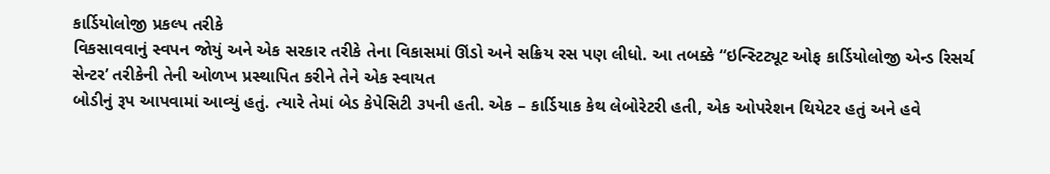કાર્ડિયોલોજી પ્રકલ્પ તરીકે
વિકસાવવાનું સ્વપન જોયું અને એક સરકાર તરીકે તેના વિકાસમાં ઊંડો અને સક્રિય રસ પણ લીધો. આ તબક્કે “ઇન્સ્ટિટ્યૂટ ઓફ કાર્ડિયોલોજી એન્ડ રિસર્ચ સેન્ટર’ તરીકેની તેની ઓળખ પ્રસ્થાપિત કરીને તેને એક સ્વાયત
બોડીનું રૂપ આપવામાં આવ્યું હતું. ત્યારે તેમાં બેડ કેપેસિટી ૩૫ની હતી. એક – કાર્ડિયાક કેથ લેબોરેટરી હતી, એક ઓપરેશન થિયેટર હતું અને હવે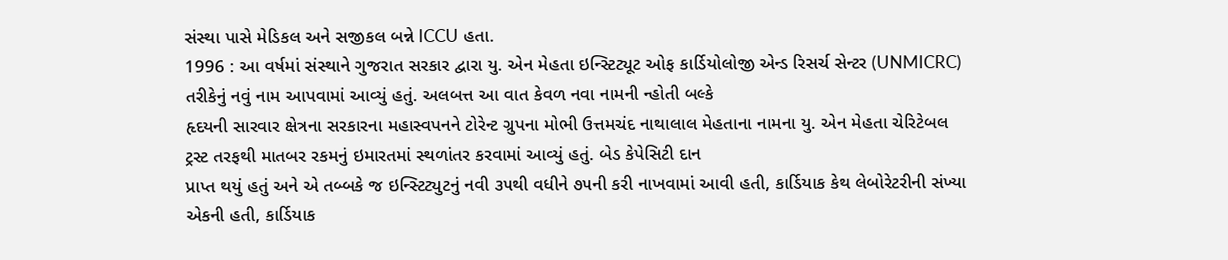સંસ્થા પાસે મેડિકલ અને સજીકલ બન્ને ICCU હતા.
1996 : આ વર્ષમાં સંસ્થાને ગુજરાત સરકાર દ્વારા યુ. એન મેહતા ઇન્સ્ટિટ્યૂટ ઓફ કાર્ડિયોલોજી એન્ડ રિસર્ચ સેન્ટર (UNMICRC) તરીકેનું નવું નામ આપવામાં આવ્યું હતું. અલબત્ત આ વાત કેવળ નવા નામની ન્હોતી બલ્કે
હૃદયની સારવાર ક્ષેત્રના સરકારના મહાસ્વપનને ટોરેન્ટ ગ્રુપના મોભી ઉત્તમચંદ નાથાલાલ મેહતાના નામના યુ. એન મેહતા ચેરિટેબલ ટ્રસ્ટ તરફથી માતબર રકમનું ઇમારતમાં સ્થળાંતર કરવામાં આવ્યું હતું. બેડ કેપેસિટી દાન
પ્રાપ્ત થયું હતું અને એ તબ્બકે જ ઇન્સ્ટિટ્યુટનું નવી ૩૫થી વધીને ૭૫ની કરી નાખવામાં આવી હતી, કાર્ડિયાક કેથ લેબોરેટરીની સંખ્યા એકની હતી, કાર્ડિયાક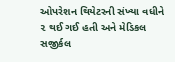ઓપરેશન થિયેટરની સંખ્યા વધીને ૨ થઈ ગઈ હતી અને મેડિકલ
સજીર્કલ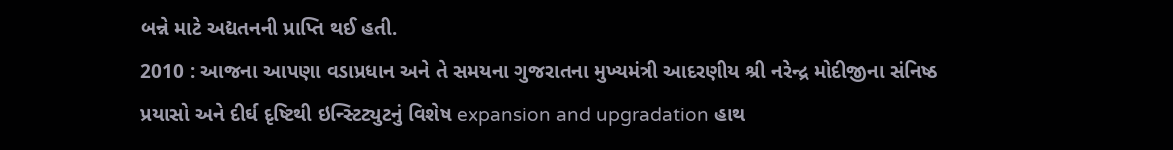બન્ને માટે અદ્યતનની પ્રાપ્તિ થઈ હતી.
2010 : આજના આપણા વડાપ્રધાન અને તે સમયના ગુજરાતના મુખ્યમંત્રી આદરણીય શ્રી નરેન્દ્ર મોદીજીના સંનિષ્ઠ પ્રયાસો અને દીર્ઘ દૃષ્ટિથી ઇન્સ્ટિટ્યુટનું વિશેષ expansion and upgradation હાથ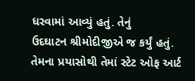ધરવામાં આવ્યું હતું. તેનું
ઉદઘાટન શ્રીમોદીજીએ જ કર્યું હતું. તેમના પ્રયાસોથી તેમાં સ્ટેટ ઓફ આર્ટ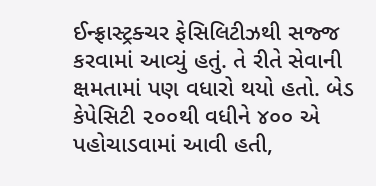ઈન્ફ્રાસ્ટ્રક્ચર ફેસિલિટીઝથી સજ્જ કરવામાં આવ્યું હતું. તે રીતે સેવાની ક્ષમતામાં પણ વધારો થયો હતો. બેડ કેપેસિટી ૨૦૦થી વધીને ૪૦૦ એ
પહોચાડવામાં આવી હતી,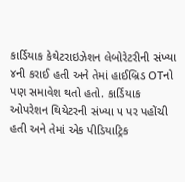કાર્ડિયાક કેથેટરાઇઝેશન લેબોરેટરીની સંખ્યા ૪ની કરાઈ હતી અને તેમાં હાઈબ્રિડ OTનો પણ સમાવેશ થતો હતો. કાર્ડિયાક ઓપરેશન થિયેટરની સંખ્યા ૫ પર પહોંચી હતી અને તેમાં એક પીડિયાટ્રિક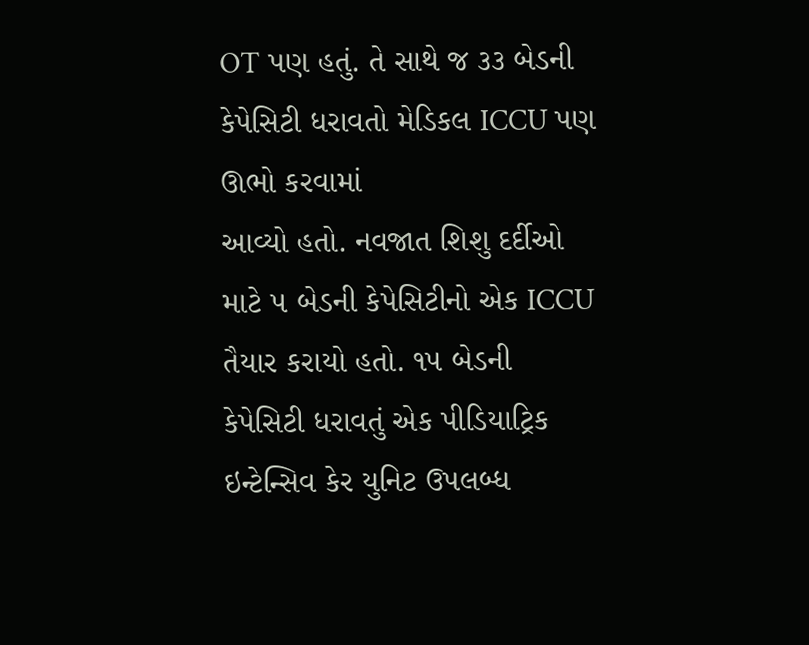OT પણ હતું. તે સાથે જ ૩૩ બેડની કેપેસિટી ધરાવતો મેડિકલ ICCU પણ ઊભો કરવામાં
આવ્યો હતો. નવજાત શિશુ દર્દીઓ માટે ૫ બેડની કેપેસિટીનો એક ICCU તૈયાર કરાયો હતો. ૧૫ બેડની કેપેસિટી ધરાવતું એક પીડિયાટ્રિક ઇન્ટેન્સિવ કેર યુનિટ ઉપલબ્ધ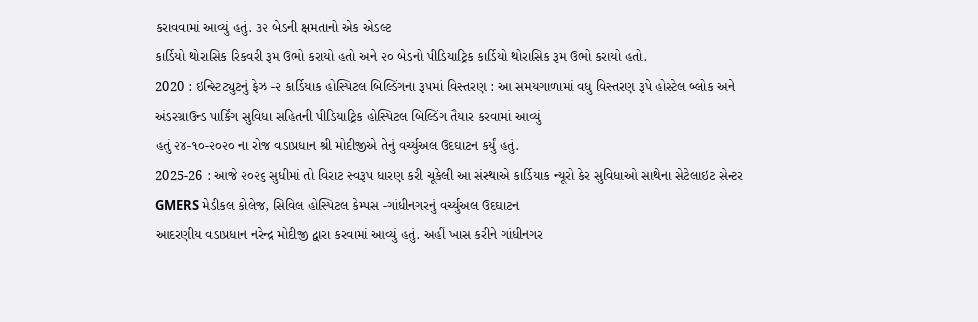કરાવવામાં આવ્યું હતું. ૩૨ બેડની ક્ષમતાનો એક એડલ્ટ
કાર્ડિયો થોરાસિક રિકવરી રૂમ ઉભો કરાયો હતો અને ૨૦ બેડનો પીડિયાટ્રિક કાર્ડિયો થોરાસિક રૂમ ઉભો કરાયો હતો.
2020 : ઇન્સ્ટિટ્યુટનું ફેઝ -૨ કાર્ડિયાક હોસ્પિટલ બિલ્ડિંગના રૂપમાં વિસ્તરણ : આ સમયગાળામાં વધુ વિસ્તરણ રૂપે હોસ્ટેલ બ્લોક અને અંડરગ્રાઉન્ડ પાર્કિંગ સુવિધા સહિતની પીડિયાટ્રિક હોસ્પિટલ બિલ્ડિંગ તૈયાર કરવામાં આવ્યું
હતું ૨૪-૧૦-૨૦૨૦ ના રોજ વડાપ્રધાન શ્રી મોદીજીએ તેનું વર્ચ્યુઅલ ઉદઘાટન કર્યું હતું.
2025-26 : આજે ૨૦૨૬ સુધીમાં તો વિરાટ સ્વરૂપ ધારણ કરી ચૂકેલી આ સંસ્થાએ કાર્ડિયાક ન્યૂરો કેર સુવિધાઓ સાથેના સેટેલાઇટ સેન્ટર GMERS મેડીકલ કોલેજ, સિવિલ હોસ્પિટલ કેમ્પસ -ગાંધીનગરનું વર્ચ્યુઅલ ઉદઘાટન
આદરણીય વડાપ્રધાન નરેન્દ્ર મોદીજી દ્વારા કરવામાં આવ્યું હતું. અહીં ખાસ કરીને ગાંધીનગર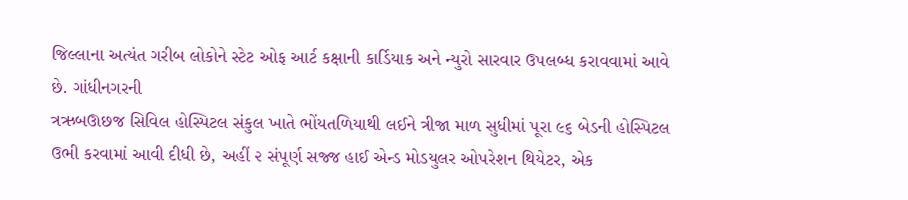જિલ્લાના અત્યંત ગરીબ લોકોને સ્ટેટ ઓફ આર્ટ કક્ષાની કાર્ડિયાક અને ન્યુરો સારવાર ઉપલબ્ધ કરાવવામાં આવે છે. ગાંધીનગરની
ત્રઋબઊછજ સિવિલ હોસ્પિટલ સંકુલ ખાતે ભોંયતળિયાથી લઈને ત્રીજા માળ સુધીમાં પૂરા ૯૬ બેડની હોસ્પિટલ ઉભી કરવામાં આવી દીધી છે, અહીં ૨ સંપૂર્ણ સજ્જ હાઈ એન્ડ મોડયુલર ઓપરેશન થિયેટર, એક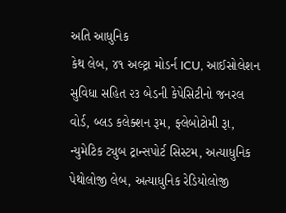અતિ આધુનિક
કેથ લેબ, ૪૧ અલ્ટ્રા મોડર્ન ICU, આઈસોલેશન સુવિધા સહિત ૨૩ બેડની કેપેસિટીનો જનરલ વોર્ડ, બ્લડ કલેક્શન રૂમ, ફ્લેબોટોમી રૂા, ન્યુમેટિક ટ્યુબ ટ્રાન્સપોર્ટ સિસ્ટમ, અત્યાધુનિક પેથોલોજી લેબ, અત્યાધુનિક રેડિયોલોજી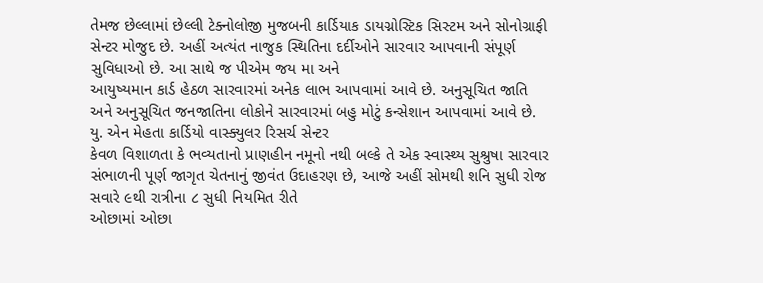તેમજ છેલ્લામાં છેલ્લી ટેક્નોલોજી મુજબની કાર્ડિયાક ડાયગ્નોસ્ટિક સિસ્ટમ અને સોનોગ્રાફી સેન્ટર મોજુદ છે. અહીં અત્યંત નાજુક સ્થિતિના દર્દીઓને સારવાર આપવાની સંપૂર્ણ સુવિધાઓ છે. આ સાથે જ પીએમ જય મા અને
આયુષ્યમાન કાર્ડ હેઠળ સારવારમાં અનેક લાભ આપવામાં આવે છે. અનુસૂચિત જાતિ અને અનુસૂચિત જનજાતિના લોકોને સારવારમાં બહુ મોટું કન્સેશાન આપવામાં આવે છે. યુ. એન મેહતા કાર્ડિયો વાસ્ક્યુલર રિસર્ચ સેન્ટર
કેવળ વિશાળતા કે ભવ્યતાનો પ્રાણહીન નમૂનો નથી બલ્કે તે એક સ્વાસ્થ્ય સુશ્રુષા સારવાર સંભાળની પૂર્ણ જાગૃત ચેતનાનું જીવંત ઉદાહરણ છે, આજે અહીં સોમથી શનિ સુધી રોજ સવારે ૯થી રાત્રીના ૮ સુધી નિયમિત રીતે
ઓછામાં ઓછા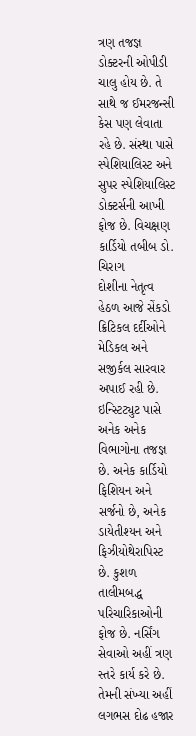ત્રણ તજજ્ઞ ડોક્ટરની ઓપીડી ચાલુ હોય છે. તે સાથે જ ઈમરજન્સી કેસ પણ લેવાતા રહે છે. સંસ્થા પાસે સ્પેશિયાલિસ્ટ અને સુપર સ્પેશિયાલિસ્ટ ડોક્ટર્સની આખી ફોજ છે. વિચક્ષણ કાર્ડિયો તબીબ ડો. ચિરાગ
દોશીના નેતૃત્વ હેઠળ આજે સેંકડો ક્રિટિકલ દર્દીઓને મેડિકલ અને સજીર્કલ સારવાર અપાઈ રહી છે. ઇન્સ્ટિટ્યુટ પાસે અનેક અનેક વિભાગોના તજજ્ઞ છે. અનેક કાર્ડિયો ફિશિયન અને સર્જનો છે, અનેક ડાયેતીશ્યન અને
ફિઝીયોથેરાપિસ્ટ છે. કુશળ તાલીમબદ્ધ પરિચારિકાઓની ફોજ છે. નર્સિંગ સેવાઓ અહીં ત્રણ સ્તરે કાર્ય કરે છે. તેમની સંખ્યા અહીં લગભસ દોઢ હજાર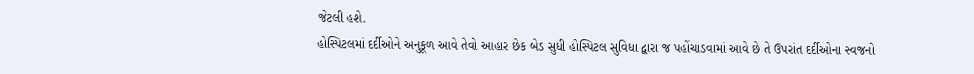જેટલી હશે.
હોસ્પિટલમાં દર્દીઓને અનુકૂળ આવે તેવો આહાર છેક બેડ સુધી હોસ્પિટલ સુવિધા દ્વારા જ પહોંચાડવામાં આવે છે તે ઉપરાંત દર્દીઓના સ્વજનો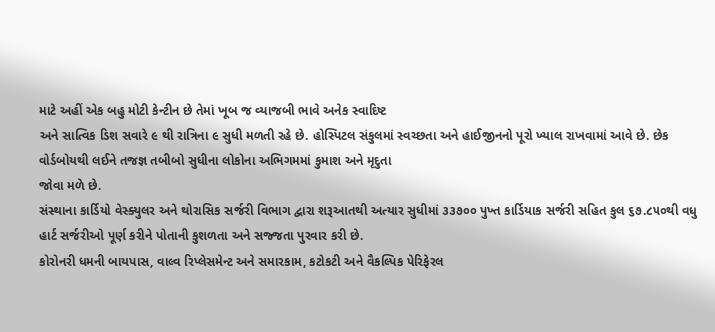માટે અહીં એક બહુ મોટી કેન્ટીન છે તેમાં ખૂબ જ વ્યાજબી ભાવે અનેક સ્વાદિષ્ટ
અને સાત્વિક ડિશ સવારે ૯ થી રાત્રિના ૯ સુધી મળતી રહે છે. હોસ્પિટલ સંકુલમાં સ્વચ્છતા અને હાઈજીનનો પૂરો ખ્યાલ રાખવામાં આવે છે. છેક વોર્ડબોયથી લઈને તજજ્ઞ તબીબો સુધીના લોકોના અભિગમમાં કુમાશ અને મૃદુતા
જોવા મળે છે.
સંસ્થાના કાર્ડિયો વેસ્ક્યુલર અને થોરાસિક સર્જરી વિભાગ દ્વારા શરૂઆતથી અત્યાર સુધીમાં ૩૩૭૦૦ પુખ્ત કાર્ડિયાક સર્જરી સહિત કુલ ૬૭.૮૫૦થી વધુ હાર્ટ સર્જરીઓ પૂર્ણ કરીને પોતાની કુશળતા અને સજ્જતા પુરવાર કરી છે.
કોરોનરી ધમની બાયપાસ, વાલ્વ રિપ્લેસમેન્ટ અને સમારકામ, કટોકટી અને વૈકલ્પિક પેરિફેરલ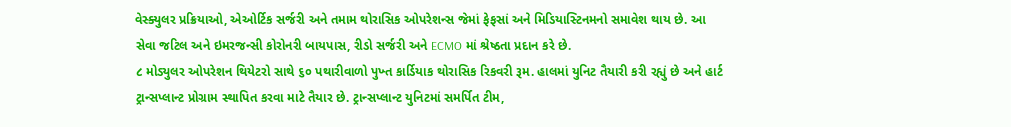વેસ્ક્યુલર પ્રક્રિયાઓ, એઓર્ટિક સર્જરી અને તમામ થોરાસિક ઓપરેશન્સ જેમાં ફેફસાં અને મિડિયાસ્ટિનમનો સમાવેશ થાય છે. આ
સેવા જટિલ અને ઇમરજન્સી કોરોનરી બાયપાસ, રીડો સર્જરી અને ECMO માં શ્રેષ્ઠતા પ્રદાન કરે છે.
૮ મોડ્યુલર ઓપરેશન થિયેટરો સાથે ૬૦ પથારીવાળો પુખ્ત કાર્ડિયાક થોરાસિક રિકવરી રૂમ. હાલમાં યુનિટ તૈયારી કરી રહ્યું છે અને હાર્ટ ટ્રાન્સપ્લાન્ટ પ્રોગ્રામ સ્થાપિત કરવા માટે તૈયાર છે. ટ્રાન્સપ્લાન્ટ યુનિટમાં સમર્પિત ટીમ,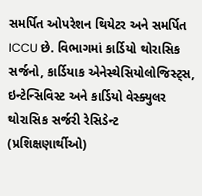સમર્પિત ઓપરેશન થિયેટર અને સમર્પિત ICCU છે. વિભાગમાં કાર્ડિયો થોરાસિક સર્જનો, કાર્ડિયાક એનેસ્થેસિયોલોજિસ્ટ્સ, ઇન્ટેન્સિવિસ્ટ અને કાર્ડિયો વેસ્ક્યુલર થોરાસિક સર્જરી રેસિડેન્ટ (પ્રશિક્ષણાર્થીઓ)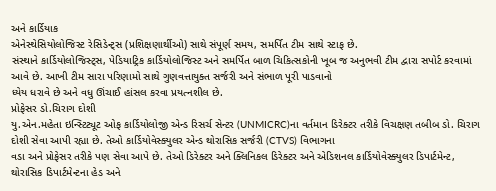અને કાર્ડિયાક
એનેસ્થેસિયોલોજિસ્ટ રેસિડેન્ટ્સ (પ્રશિક્ષણાર્થીઓ) સાથે સંપૂર્ણ સમય, સમર્પિત ટીમ સાથે સ્ટાફ છે.
સંસ્થાને કાર્ડિયોલોજિસ્ટ્સ, પેડિયાટ્રિક કાર્ડિયોલોજિસ્ટ અને સમર્પિત બાળ ચિકિત્સકોની ખૂબ જ અનુભવી ટીમ દ્વારા સપોર્ટ કરવામાં આવે છે. આખી ટીમ સારા પરિણામો સાથે ગુણવત્તાયુક્ત સર્જરી અને સંભાળ પૂરી પાડવાનો
ધ્યેય ધરાવે છે અને વધુ ઊંચાઈ હાંસલ કરવા પ્રયત્નશીલ છે.
પ્રોફેસર ડો.ચિરાગ દોશી
યુ.એન.મહેતા ઇન્સ્ટિટ્યૂટ ઓફ કાર્ડિયોલોજી એન્ડ રિસર્ચ સેન્ટર (UNMICRC)ના વર્તમાન ડિરેક્ટર તરીકે વિચક્ષણ તબીબ ડો. ચિરાગ દોશી સેવા આપી રહ્યા છે. તેઓ કાર્ડિયોવેસ્ક્યુલર એન્ડ થોરાસિક સર્જરી (CTVS) વિભાગના
વડા અને પ્રોફેસર તરીકે પણ સેવા આપે છે. તેઓ ડિરેક્ટર અને ક્લિનિકલ ડિરેક્ટર અને એડિશનલ કાર્ડિયોવેસ્ક્યુલર ડિપાર્ટમેન્ટ, થોરાસિક ડિપાર્ટમેન્ટના હેડ અને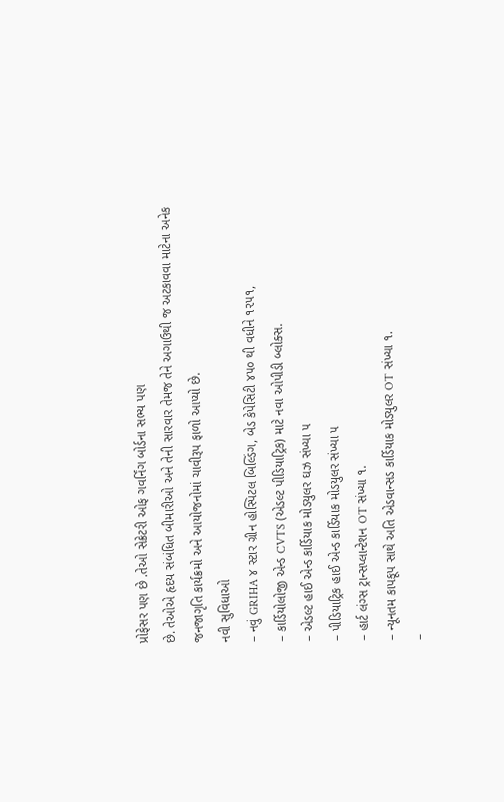પ્રોફેસર પણ છે .તેઓ સેક્રેટરી ઓફ ગવર્નિંગ બોર્ડના સભ્ય પણ
છે. તેઓએ હૃદય સંબંધિત બીમારીઓ અને તેની સારવાર તેમજ તેને અગાઉથી જ અટકાવવા માટેના અનેક જનજાગૃતિ કાર્યક્રમો અને આયોજનોમાં ચાવીરૂપ ફાળો આપ્યો છે.
નવી સુવિધાઓ
– નવું GRIHA ૪ સ્ટાર ગ્રીન હોસ્પિટલ બિલ્ડિંગ, બેડ કેપેસિટી ૪૫૦ થી વધીને ૧૨૫૧,
– કાર્ડિયોલોજી એન્ડ CVTS (એડલ્ટ પીડિયાટ્રિક) માટે નવા ઓપીડી બ્લોક્સ.
– એડલ્ટ હાઈ એન્ડ કાર્ડિયાક મોડયુલર ઘઝ સંખ્યા ૫
– પીડિયાટ્રિક હાઈ એન્ડ કાર્ડિયાક મોડયુલર સંખ્યા ૫
– હાર્ટ લંગ્સ ટ્રાન્સપ્લાન્ટેશન OT સંખ્યા ૧.
– ન્યૂનતમ કાપકૂપ સાથે અતિ એડવાન્સડ કાર્ડિયાક મોડ્યુલર OT સંખ્યા ૧.
–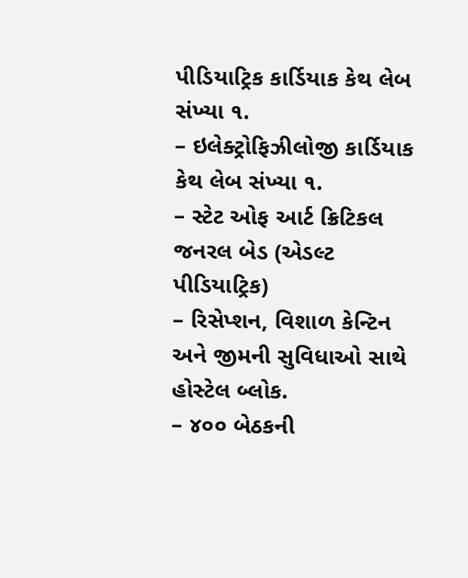પીડિયાટ્રિક કાર્ડિયાક કેથ લેબ સંખ્યા ૧.
– ઇલેક્ટ્રોફિઝીલોજી કાર્ડિયાક કેથ લેબ સંખ્યા ૧.
– સ્ટેટ ઓફ આર્ટ ક્રિટિકલ જનરલ બેડ (એડલ્ટ પીડિયાટ્રિક)
– રિસેપ્શન, વિશાળ કેન્ટિન અને જીમની સુવિધાઓ સાથે હોસ્ટેલ બ્લોક.
– ૪૦૦ બેઠકની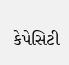કેપેસિટી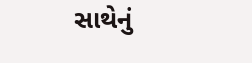સાથેનું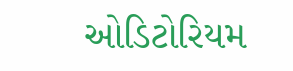ઓડિટોરિયમ